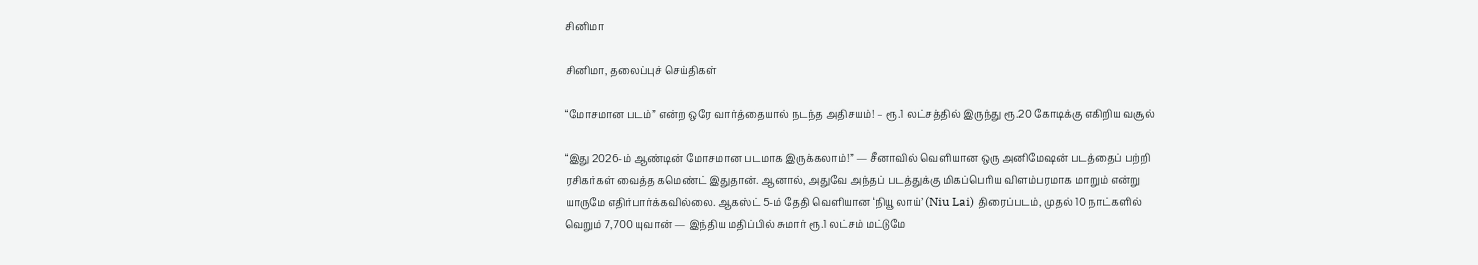சினிமா

சினிமா, தலைப்புச் செய்திகள்

“மோசமான படம்” என்ற ஒரே வார்த்தையால் நடந்த அதிசயம்! – ரூ.1 லட்சத்தில் இருந்து ரூ.20 கோடிக்கு எகிறிய வசூல்

“இது 2026-ம் ஆண்டின் மோசமான படமாக இருக்கலாம்!” — சீனாவில் வெளியான ஒரு அனிமேஷன் படத்தைப் பற்றி ரசிகர்கள் வைத்த கமெண்ட் இதுதான். ஆனால், அதுவே அந்தப் படத்துக்கு மிகப்பெரிய விளம்பரமாக மாறும் என்று யாருமே எதிர்பார்க்கவில்லை. ஆகஸ்ட் 5-ம் தேதி வெளியான ‘நியூ லாய்’ (Niu Lai) திரைப்படம், முதல் 10 நாட்களில் வெறும் 7,700 யுவான் — இந்திய மதிப்பில் சுமார் ரூ.1 லட்சம் மட்டுமே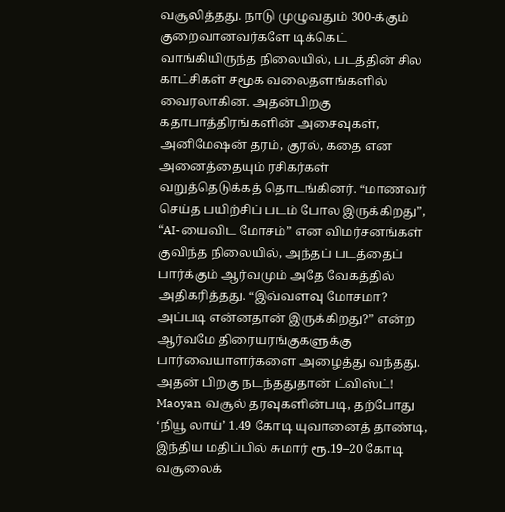வசூலித்தது. நாடு முழுவதும் 300-க்கும் குறைவானவர்களே டிக்கெட் வாங்கியிருந்த நிலையில், படத்தின் சில காட்சிகள் சமூக வலைதளங்களில் வைரலாகின. அதன்பிறகு கதாபாத்திரங்களின் அசைவுகள், அனிமேஷன் தரம், குரல், கதை என அனைத்தையும் ரசிகர்கள் வறுத்தெடுக்கத் தொடங்கினர். “மாணவர் செய்த பயிற்சிப் படம் போல இருக்கிறது”, “AI-யைவிட மோசம்” என விமர்சனங்கள் குவிந்த நிலையில், அந்தப் படத்தைப் பார்க்கும் ஆர்வமும் அதே வேகத்தில் அதிகரித்தது. “இவ்வளவு மோசமா? அப்படி என்னதான் இருக்கிறது?” என்ற ஆர்வமே திரையரங்குகளுக்கு பார்வையாளர்களை அழைத்து வந்தது. அதன் பிறகு நடந்ததுதான் ட்விஸ்ட்! Maoyan வசூல் தரவுகளின்படி, தற்போது ‘நியூ லாய்’ 1.49 கோடி யுவானைத் தாண்டி, இந்திய மதிப்பில் சுமார் ரூ.19–20 கோடி வசூலைக்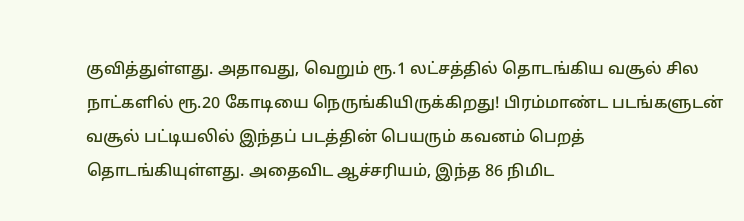குவித்துள்ளது. அதாவது, வெறும் ரூ.1 லட்சத்தில் தொடங்கிய வசூல் சில நாட்களில் ரூ.20 கோடியை நெருங்கியிருக்கிறது! பிரம்மாண்ட படங்களுடன் வசூல் பட்டியலில் இந்தப் படத்தின் பெயரும் கவனம் பெறத் தொடங்கியுள்ளது. அதைவிட ஆச்சரியம், இந்த 86 நிமிட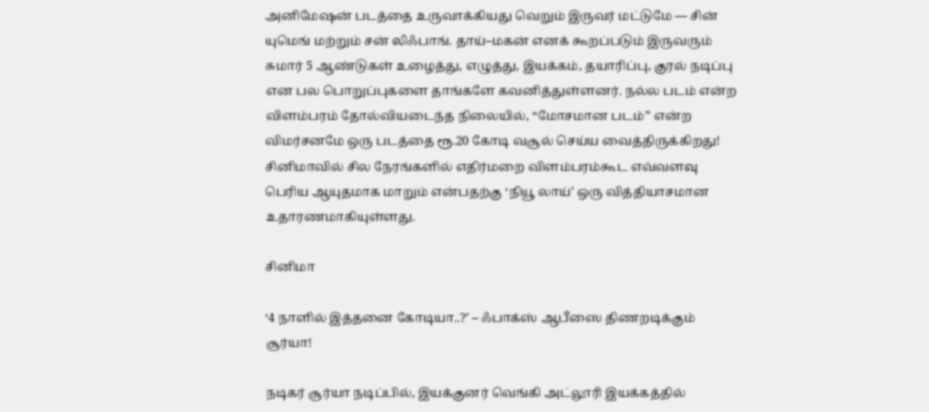அனிமேஷன் படத்தை உருவாக்கியது வெறும் இருவர் மட்டுமே — சின் யுமெங் மற்றும் சன் லிஃபாங். தாய்–மகன் எனக் கூறப்படும் இருவரும் சுமார் 5 ஆண்டுகள் உழைத்து, எழுத்து, இயக்கம், தயாரிப்பு, குரல் நடிப்பு என பல பொறுப்புகளை தாங்களே கவனித்துள்ளனர். நல்ல படம் என்ற விளம்பரம் தோல்வியடைந்த நிலையில், “மோசமான படம்” என்ற விமர்சனமே ஒரு படத்தை ரூ.20 கோடி வசூல் செய்ய வைத்திருக்கிறது! சினிமாவில் சில நேரங்களில் எதிர்மறை விளம்பரம்கூட எவ்வளவு பெரிய ஆயுதமாக மாறும் என்பதற்கு ‘நியூ லாய்’ ஒரு வித்தியாசமான உதாரணமாகியுள்ளது.

சினிமா

‘4 நாளில் இத்தனை கோடியா..?’ – ஃபாக்ஸ் ஆபீஸை திணறடிக்கும் சூர்யா!

நடிகர் சூர்யா நடிப்பில், இயக்குனர் வெங்கி அட்லூரி இயக்கத்தில்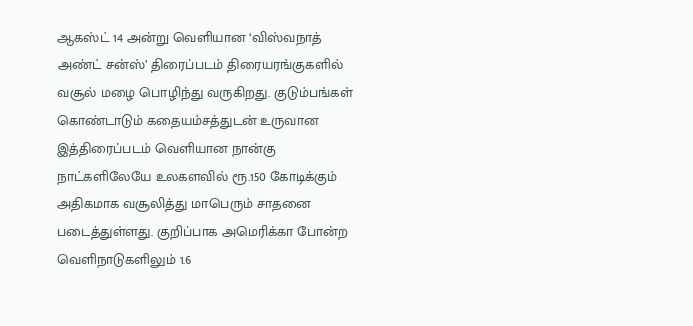ஆகஸ்ட் 14 அன்று வெளியான ‘விஸ்வநாத் அண்ட் சன்ஸ்’ திரைப்படம் திரையரங்குகளில் வசூல் மழை பொழிந்து வருகிறது. குடும்பங்கள் கொண்டாடும் கதையம்சத்துடன் உருவான இத்திரைப்படம் வெளியான நான்கு நாட்களிலேயே உலகளவில் ரூ.150 கோடிக்கும் அதிகமாக வசூலித்து மாபெரும் சாதனை படைத்துள்ளது. குறிப்பாக அமெரிக்கா போன்ற வெளிநாடுகளிலும் 1.6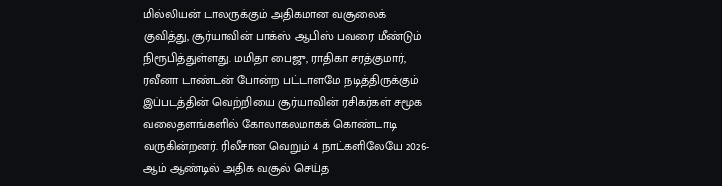மில்லியன் டாலருக்கும் அதிகமான வசூலைக் குவித்து, சூர்யாவின் பாக்ஸ் ஆபிஸ் பவரை மீண்டும் நிரூபித்துள்ளது. மமிதா பைஜு, ராதிகா சரத்குமார், ரவீனா டாண்டன் போன்ற பட்டாளமே நடித்திருக்கும் இப்படத்தின் வெற்றியை சூர்யாவின் ரசிகர்கள் சமூக வலைதளங்களில் கோலாகலமாகக் கொண்டாடி வருகின்றனர். ரிலீசான வெறும் 4 நாட்களிலேயே 2026-ஆம் ஆண்டில் அதிக வசூல் செய்த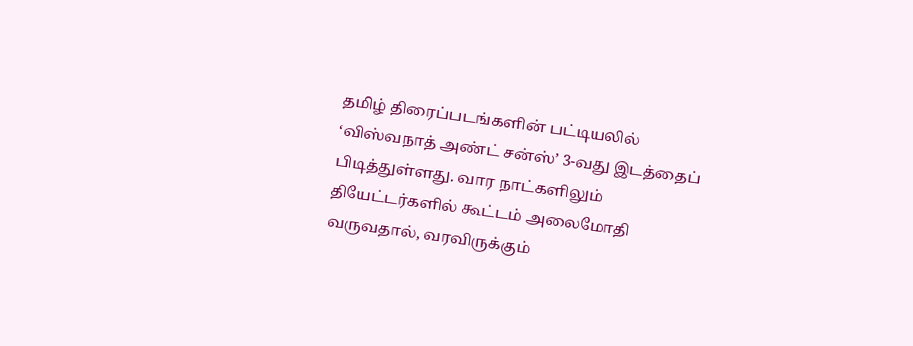தமிழ் திரைப்படங்களின் பட்டியலில் ‘விஸ்வநாத் அண்ட் சன்ஸ்’ 3-வது இடத்தைப் பிடித்துள்ளது. வார நாட்களிலும் தியேட்டர்களில் கூட்டம் அலைமோதி வருவதால், வரவிருக்கும்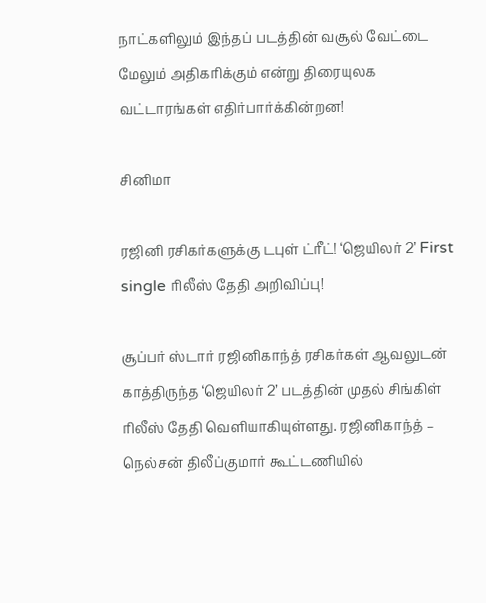நாட்களிலும் இந்தப் படத்தின் வசூல் வேட்டை மேலும் அதிகரிக்கும் என்று திரையுலக வட்டாரங்கள் எதிர்பார்க்கின்றன!

சினிமா

ரஜினி ரசிகர்களுக்கு டபுள் ட்ரீட்! ‘ஜெயிலர் 2’ First single ரிலீஸ் தேதி அறிவிப்பு!

சூப்பர் ஸ்டார் ரஜினிகாந்த் ரசிகர்கள் ஆவலுடன் காத்திருந்த ‘ஜெயிலர் 2’ படத்தின் முதல் சிங்கிள் ரிலீஸ் தேதி வெளியாகியுள்ளது. ரஜினிகாந்த் – நெல்சன் திலீப்குமார் கூட்டணியில்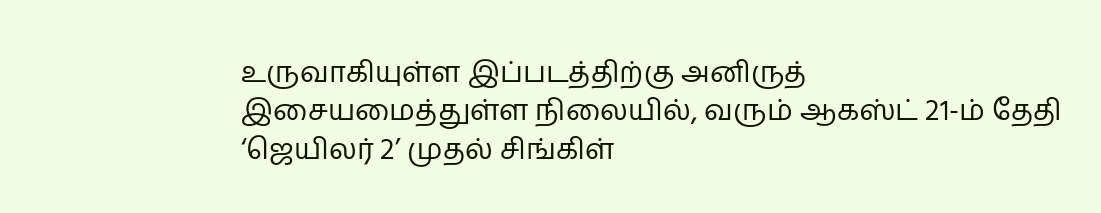உருவாகியுள்ள இப்படத்திற்கு அனிருத் இசையமைத்துள்ள நிலையில், வரும் ஆகஸ்ட் 21-ம் தேதி ‘ஜெயிலர் 2’ முதல் சிங்கிள்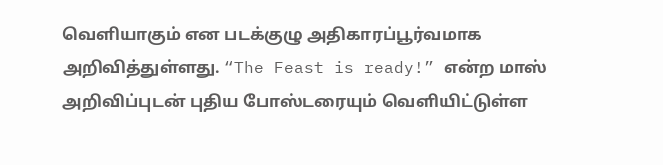வெளியாகும் என படக்குழு அதிகாரப்பூர்வமாக அறிவித்துள்ளது. “The Feast is ready!” என்ற மாஸ் அறிவிப்புடன் புதிய போஸ்டரையும் வெளியிட்டுள்ள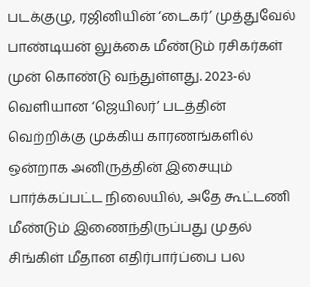படக்குழு, ரஜினியின் ‘டைகர்’ முத்துவேல் பாண்டியன் லுக்கை மீண்டும் ரசிகர்கள் முன் கொண்டு வந்துள்ளது. 2023-ல் வெளியான ‘ஜெயிலர்’ படத்தின் வெற்றிக்கு முக்கிய காரணங்களில் ஒன்றாக அனிருத்தின் இசையும் பார்க்கப்பட்ட நிலையில், அதே கூட்டணி மீண்டும் இணைந்திருப்பது முதல் சிங்கிள் மீதான எதிர்பார்ப்பை பல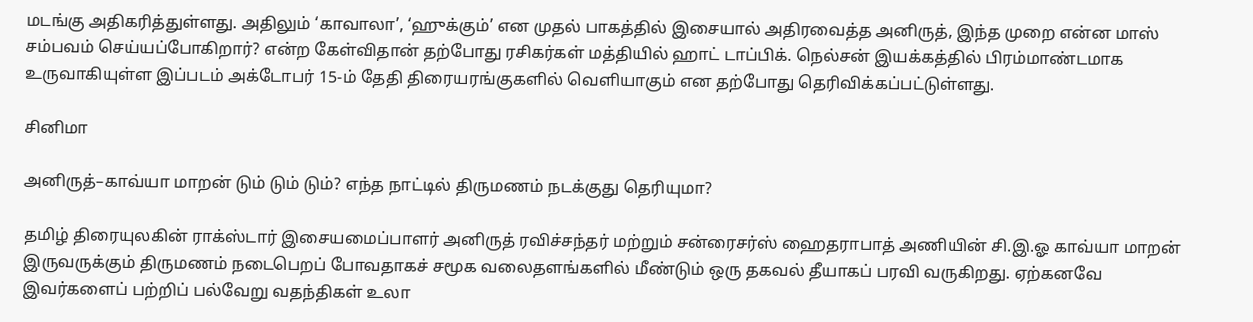மடங்கு அதிகரித்துள்ளது. அதிலும் ‘காவாலா’, ‘ஹுக்கும்’ என முதல் பாகத்தில் இசையால் அதிரவைத்த அனிருத், இந்த முறை என்ன மாஸ் சம்பவம் செய்யப்போகிறார்? என்ற கேள்விதான் தற்போது ரசிகர்கள் மத்தியில் ஹாட் டாப்பிக். நெல்சன் இயக்கத்தில் பிரம்மாண்டமாக உருவாகியுள்ள இப்படம் அக்டோபர் 15-ம் தேதி திரையரங்குகளில் வெளியாகும் என தற்போது தெரிவிக்கப்பட்டுள்ளது.

சினிமா

அனிருத்–காவ்யா மாறன் டும் டும் டும்? எந்த நாட்டில் திருமணம் நடக்குது தெரியுமா?

தமிழ் திரையுலகின் ராக்ஸ்டார் இசையமைப்பாளர் அனிருத் ரவிச்சந்தர் மற்றும் சன்ரைசர்ஸ் ஹைதராபாத் அணியின் சி.இ.ஓ காவ்யா மாறன் இருவருக்கும் திருமணம் நடைபெறப் போவதாகச் சமூக வலைதளங்களில் மீண்டும் ஒரு தகவல் தீயாகப் பரவி வருகிறது. ஏற்கனவே இவர்களைப் பற்றிப் பல்வேறு வதந்திகள் உலா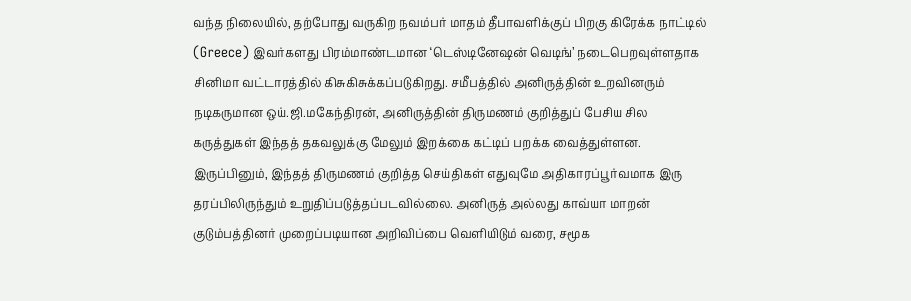வந்த நிலையில், தற்போது வருகிற நவம்பர் மாதம் தீபாவளிக்குப் பிறகு கிரேக்க நாட்டில் (Greece) இவர்களது பிரம்மாண்டமான ‘டெஸ்டினேஷன் வெடிங்’ நடைபெறவுள்ளதாக சினிமா வட்டாரத்தில் கிசுகிசுக்கப்படுகிறது. சமீபத்தில் அனிருத்தின் உறவினரும் நடிகருமான ஒய்.ஜி.மகேந்திரன், அனிருத்தின் திருமணம் குறித்துப் பேசிய சில கருத்துகள் இந்தத் தகவலுக்கு மேலும் இறக்கை கட்டிப் பறக்க வைத்துள்ளன.  இருப்பினும், இந்தத் திருமணம் குறித்த செய்திகள் எதுவுமே அதிகாரப்பூர்வமாக இரு தரப்பிலிருந்தும் உறுதிப்படுத்தப்படவில்லை. அனிருத் அல்லது காவ்யா மாறன் குடும்பத்தினர் முறைப்படியான அறிவிப்பை வெளியிடும் வரை, சமூக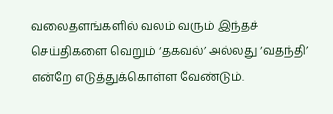வலைதளங்களில் வலம் வரும் இந்தச் செய்திகளை வெறும் ‘தகவல்’ அல்லது ‘வதந்தி’ என்றே எடுத்துக்கொள்ள வேண்டும்.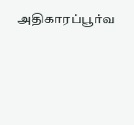அதிகாரப்பூர்வ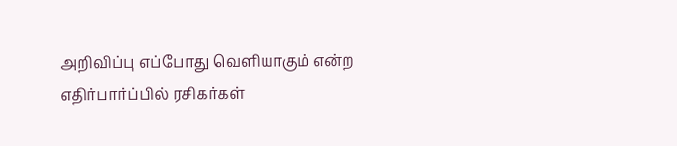அறிவிப்பு எப்போது வெளியாகும் என்ற எதிர்பார்ப்பில் ரசிகர்கள்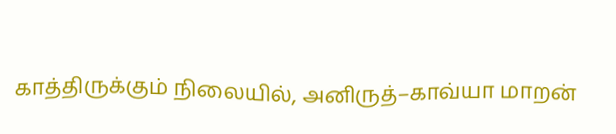காத்திருக்கும் நிலையில், அனிருத்–காவ்யா மாறன்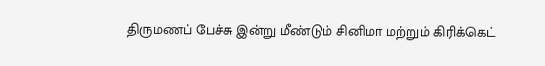திருமணப் பேச்சு இன்று மீண்டும் சினிமா மற்றும் கிரிக்கெட்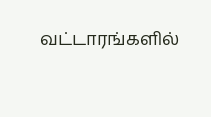வட்டாரங்களில்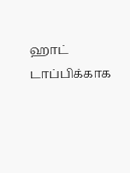ஹாட் டாப்பிக்காக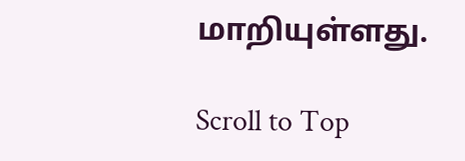மாறியுள்ளது.

Scroll to Top